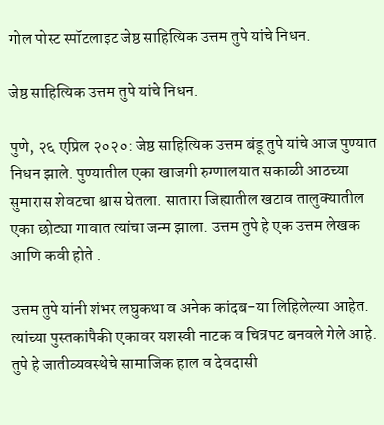गोल पोस्ट स्पॉटलाइट जेष्ठ साहित्यिक उत्तम तुपे यांचे निधन.

जेष्ठ साहित्यिक उत्तम तुपे यांचे निधन.

पुणे, २६ एप्रिल २०२०: जेष्ठ साहित्यिक उत्तम बंडू तुपे यांचे आज पुण्यात निधन झाले. पुण्यातील एका खाजगी रुग्णालयात सकाळी आठच्या सुमारास शेवटचा श्वास घेतला. सातारा जिह्यातील खटाव तालुक्यातील एका छोट्या गावात त्यांचा जन्म झाला. उत्तम तुपे हे एक उत्तम लेखक आणि कवी होते .

उत्तम तुपे यांनी शंभर लघुकथा व अनेक कांदब-या लिहिलेल्या आहेत. त्यांच्या पुस्तकांपैकी एकावर यशस्वी नाटक व चित्रपट बनवले गेले आहे. तुपे हे जातीव्यवस्थेचे सामाजिक हाल व देवदासी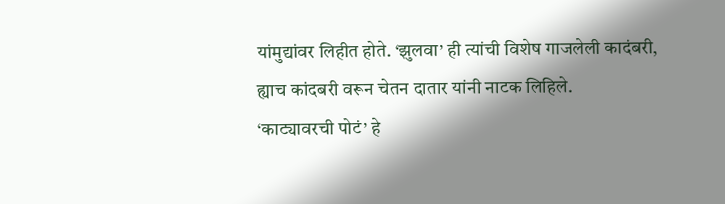यांमुद्यांवर लिहीत होते. ‘झुलवा’ ही त्यांची विशेष गाजलेली कादंबरी, ह्याच कांदबरी वरून चेतन दातार यांनी नाटक लिहिले.
‘काट्यावरची पोटं’ हे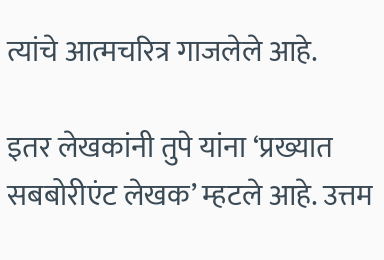त्यांचे आत्मचरित्र गाजलेले आहे.

इतर लेखकांनी तुपे यांना ‘प्रख्यात सबबोरीएंट लेखक’ म्हटले आहे. उत्तम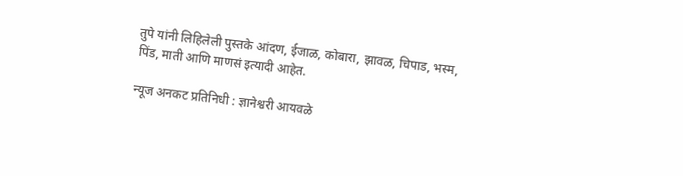तुपे यांनी लिहिलेली पुस्तके आंदण, ईजाळ, कोबारा, झावळ, चिपाड, भस्म, पिंड, माती आणि माणसं इत्यादी आहेत.

न्यूज अनकट प्रतिनिधी : ज्ञानेश्वरी आयवळे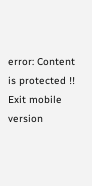error: Content is protected !!
Exit mobile version